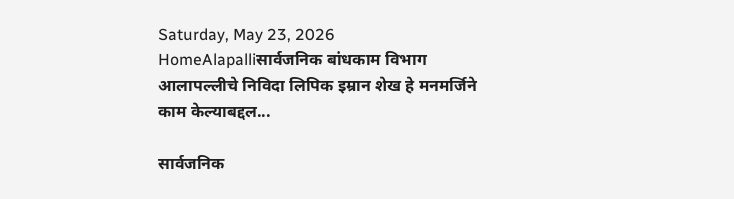Saturday, May 23, 2026
HomeAlapalliसार्वजनिक बांधकाम विभाग आलापल्लीचे निविदा लिपिक इम्रान शेख हे मनमर्जिने काम केल्याबद्दल...

सार्वजनिक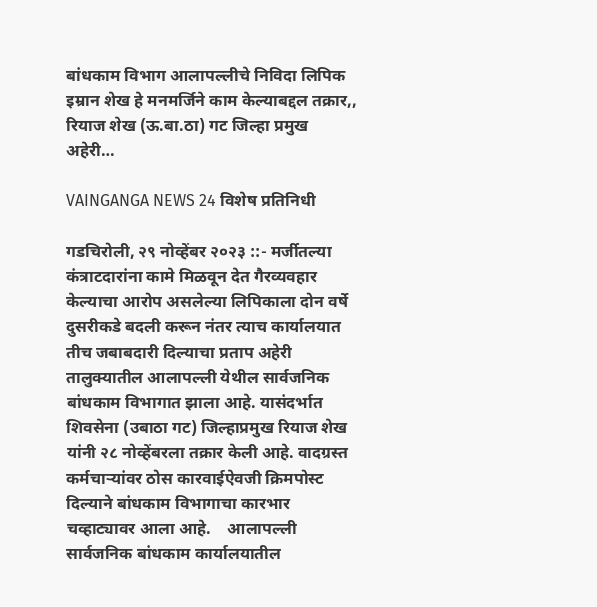बांधकाम विभाग आलापल्लीचे निविदा लिपिक इम्रान शेख हे मनमर्जिने काम केल्याबद्दल तक्रार,, रियाज शेख (ऊ.बा.ठा) गट जिल्हा प्रमुख अहेरी…

VAINGANGA NEWS 24 विशेष प्रतिनिधी

गडचिरोली, २९ नोव्हेंबर २०२३ ::- मर्जीतल्या कंत्राटदारांना कामे मिळवून देत गैरव्यवहार केल्याचा आरोप असलेल्या लिपिकाला दोन वर्षे दुसरीकडे बदली करून नंतर त्याच कार्यालयात तीच जबाबदारी दिल्याचा प्रताप अहेरी तालुक्यातील आलापल्ली येथील सार्वजनिक बांधकाम विभागात झाला आहे. यासंदर्भात शिवसेना (उबाठा गट) जिल्हाप्रमुख रियाज शेख यांनी २८ नोव्हेंबरला तक्रार केली आहे. वादग्रस्त कर्मचाऱ्यांवर ठोस कारवाईऐवजी क्रिमपोस्ट दिल्याने बांधकाम विभागाचा कारभार चव्हाट्यावर आला आहे.    आलापल्ली सार्वजनिक बांधकाम कार्यालयातील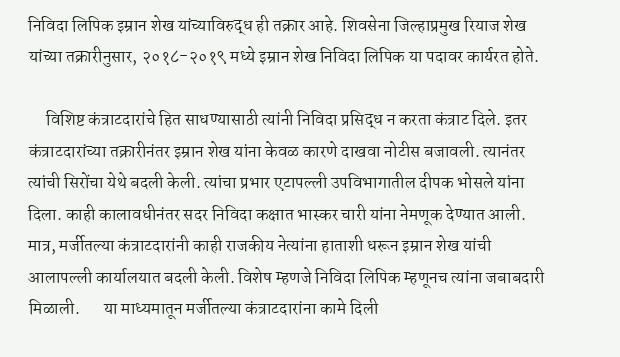निविदा लिपिक इम्रान शेख यांच्याविरुद्ध ही तक्रार आहे. शिवसेना जिल्हाप्रमुख रियाज शेख यांच्या तक्रारीनुसार, २०१८-२०१९ मध्ये इम्रान शेख निविदा लिपिक या पदावर कार्यरत होते.

     विशिष्ट कंत्राटदारांचे हित साधण्यासाठी त्यांनी निविदा प्रसिद्ध न करता कंत्राट दिले. इतर कंत्राटदारांच्या तक्रारीनंतर इम्रान शेख यांना केवळ कारणे दाखवा नोटीस बजावली. त्यानंतर त्यांची सिरोंचा येथे बदली केली. त्यांचा प्रभार एटापल्ली उपविभागातील दीपक भोसले यांना दिला. काही कालावधीनंतर सदर निविदा कक्षात भास्कर चारी यांना नेमणूक देण्यात आली. मात्र, मर्जीतल्या कंत्राटदारांनी काही राजकीय नेत्यांना हाताशी धरून इम्रान शेख यांची आलापल्ली कार्यालयात बदली केली. विशेष म्हणजे निविदा लिपिक म्हणूनच त्यांना जबाबदारी मिळाली.       या माध्यमातून मर्जीतल्या कंत्राटदारांना कामे दिली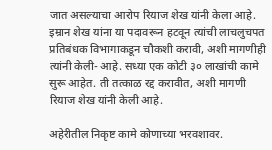जात असल्याचा आरोप रियाज शेख यांनी केला आहे. इम्रान शेख यांना या पदावरून हटवून त्यांची लाचलुचपत प्रतिबंधक विभागाकडून चौकशी करावी, अशी मागणीही त्यांनी केली- आहे. सध्या एक कोटी ३० लाखांची कामे सुरू आहेत. ती तत्काळ रद्द करावीत, अशी मागणी रियाज शेख यांनी केली आहे.

अहेरीतील निकृष्ट कामे कोणाच्या भरवशावर.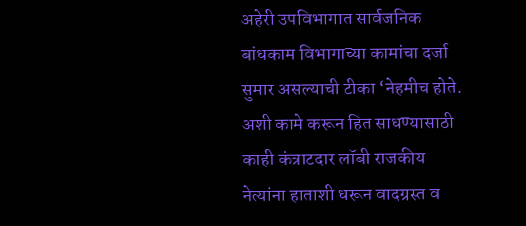अहेरी उपविभागात सार्वजनिक बांधकाम विभागाच्या कामांचा दर्जा सुमार असल्याची टीका ‘नेहमीच होते. अशी कामे करून हित साधण्यासाठी काही कंत्राटदार लॉबी राजकीय नेत्यांना हाताशी धरून वादग्रस्त व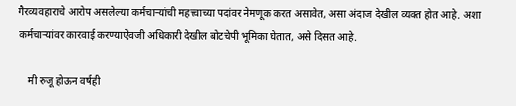गैरव्यवहाराचे आरोप असलेल्या कर्मचाऱ्यांची महत्त्वाच्या पदांवर नेमणूक करत असावेत, असा अंदाज देखील व्यक्त होत आहे. अशा कर्मचाऱ्यांवर कारवाई करण्याऐवजी अधिकारी देखील बोटचेपी भूमिका घेतात, असे दिसत आहे.

    मी रुजू होऊन वर्षही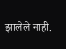झालेले नाही.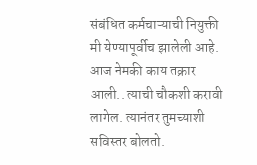संबंधित कर्मचाऱ्याची नियुक्ती मी येण्यापूर्वीच झालेली आहे. आज नेमकी काय तक्रार आली.. त्याची चौकशी करावी लागेल. त्यानंतर तुमच्याशी सविस्तर बोलतो.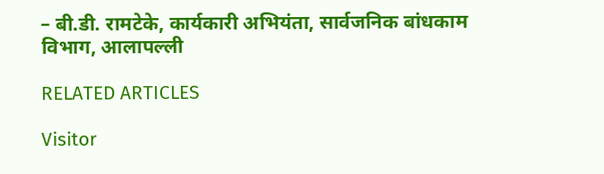– बी.डी. रामटेके, कार्यकारी अभियंता, सार्वजनिक बांधकाम विभाग, आलापल्ली

RELATED ARTICLES

Visitor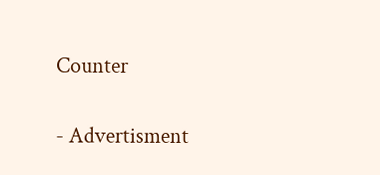Counter

- Advertisment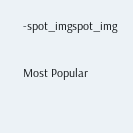-spot_imgspot_img

Most Popular